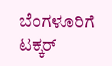ಬೆಂಗಳೂರಿಗೆ ಟಕ್ಕರ್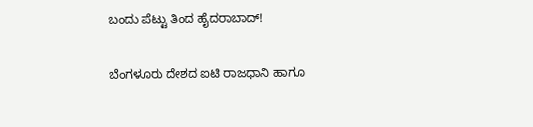ಬಂದು ಪೆಟ್ಟು ತಿಂದ ಹೈದರಾಬಾದ್‌!

ಬೆಂಗಳೂರು ದೇಶದ ಐಟಿ ರಾಜಧಾನಿ ಹಾಗೂ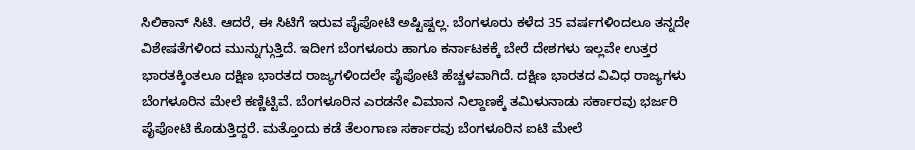ಸಿಲಿಕಾನ್‌ ಸಿಟಿ. ಆದರೆ, ಈ ಸಿಟಿಗೆ ಇರುವ ಪೈಪೋಟಿ ಅಷ್ಟಿಷ್ಟಲ್ಲ. ಬೆಂಗಳೂರು ಕಳೆದ 35 ವರ್ಷಗಳಿಂದಲೂ ತನ್ನದೇ ವಿಶೇಷತೆಗಳಿಂದ ಮುನ್ನುಗ್ಗುತ್ತಿದೆ. ಇದೀಗ ಬೆಂಗಳೂರು ಹಾಗೂ ಕರ್ನಾಟಕಕ್ಕೆ ಬೇರೆ ದೇಶಗಳು ಇಲ್ಲವೇ ಉತ್ತರ ಭಾರತಕ್ಕಿಂತಲೂ ದಕ್ಷಿಣ ಭಾರತದ ರಾಜ್ಯಗಳಿಂದಲೇ ಪೈಪೋಟಿ ಹೆಚ್ಚಳವಾಗಿದೆ. ದಕ್ಷಿಣ ಭಾರತದ ವಿವಿಧ ರಾಜ್ಯಗಳು ಬೆಂಗಳೂರಿನ ಮೇಲೆ ಕಣ್ಣಿಟ್ಟಿವೆ. ಬೆಂಗಳೂರಿನ ಎರಡನೇ ವಿಮಾನ ನಿಲ್ದಾಣಕ್ಕೆ ತಮಿಳುನಾಡು ಸರ್ಕಾರವು ಭರ್ಜರಿ ಪೈಪೋಟಿ ಕೊಡುತ್ತಿದ್ದರೆ. ಮತ್ತೊಂದು ಕಡೆ ತೆಲಂಗಾಣ ಸರ್ಕಾರವು ಬೆಂಗಳೂರಿನ ಐಟಿ ಮೇಲೆ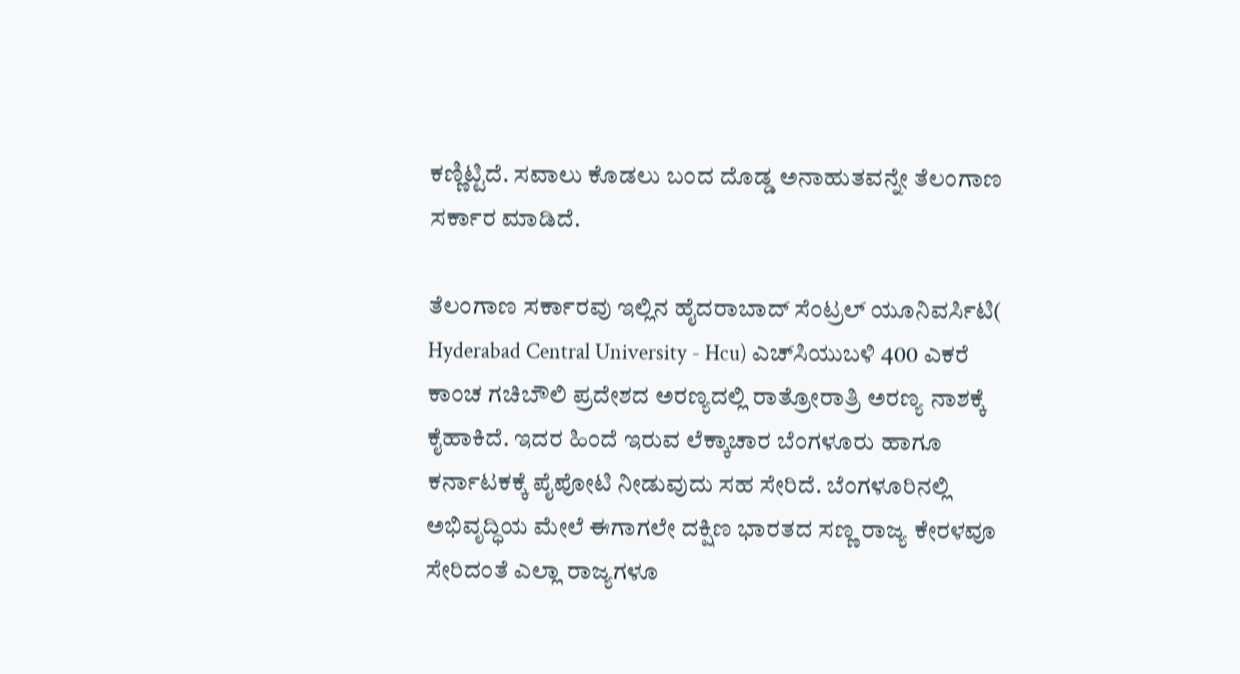ಕಣ್ಣಿಟ್ಟಿದೆ. ಸವಾಲು ಕೊಡಲು ಬಂದ ದೊಡ್ಡ ಅನಾಹುತವನ್ನೇ ತೆಲಂಗಾಣ ಸರ್ಕಾರ ಮಾಡಿದೆ.

ತೆಲಂಗಾಣ ಸರ್ಕಾರವು ಇಲ್ಲಿನ ಹೈದರಾಬಾದ್ ಸೆಂಟ್ರಲ್ ಯೂನಿವರ್ಸಿಟಿ( Hyderabad Central University - Hcu) ಎಚ್‌ಸಿಯುಬಳಿ 400 ಎಕರೆ ಕಾಂಚ ಗಚಿಬೌಲಿ ಪ್ರದೇಶದ ಅರಣ್ಯದಲ್ಲಿ ರಾತ್ರೋರಾತ್ರಿ ಅರಣ್ಯ ನಾಶಕ್ಕೆ ಕೈಹಾಕಿದೆ. ಇದರ ಹಿಂದೆ ಇರುವ ಲೆಕ್ಕಾಚಾರ ಬೆಂಗಳೂರು ಹಾಗೂ ಕರ್ನಾಟಕಕ್ಕೆ ಪೈಪೋಟಿ ನೀಡುವುದು ಸಹ ಸೇರಿದೆ. ಬೆಂಗಳೂರಿನಲ್ಲಿ ಅಭಿವೃದ್ಧಿಯ ಮೇಲೆ ಈಗಾಗಲೇ ದಕ್ಷಿಣ ಭಾರತದ ಸಣ್ಣ ರಾಜ್ಯ ಕೇರಳವೂ ಸೇರಿದಂತೆ ಎಲ್ಲಾ ರಾಜ್ಯಗಳೂ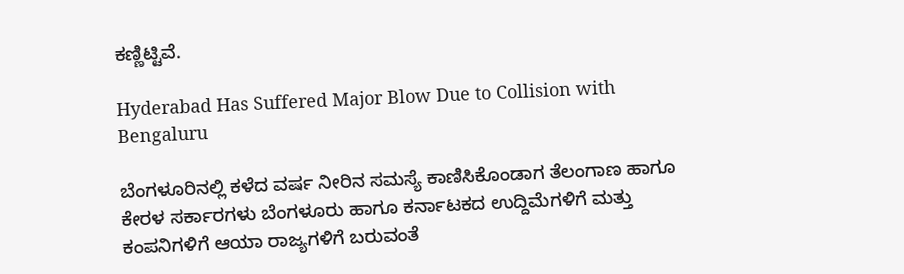ಕಣ್ಣಿಟ್ಟಿವೆ.

Hyderabad Has Suffered Major Blow Due to Collision with Bengaluru

ಬೆಂಗಳೂರಿನಲ್ಲಿ ಕಳೆದ ವರ್ಷ ನೀರಿನ ಸಮಸ್ಯೆ ಕಾಣಿಸಿಕೊಂಡಾಗ ತೆಲಂಗಾಣ ಹಾಗೂ ಕೇರಳ ಸರ್ಕಾರಗಳು ಬೆಂಗಳೂರು ಹಾಗೂ ಕರ್ನಾಟಕದ ಉದ್ದಿಮೆಗಳಿಗೆ ಮತ್ತು ಕಂಪನಿಗಳಿಗೆ ಆಯಾ ರಾಜ್ಯಗಳಿಗೆ ಬರುವಂತೆ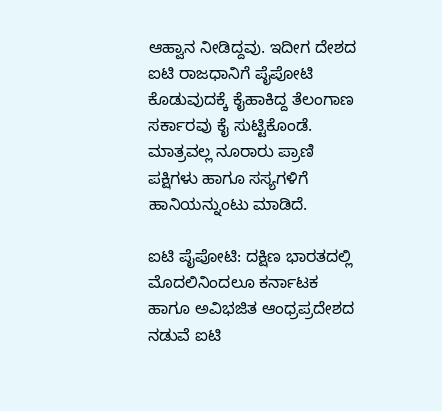ಆಹ್ವಾನ ನೀಡಿದ್ದವು. ಇದೀಗ ದೇಶದ ಐಟಿ ರಾಜಧಾನಿಗೆ ಪೈಪೋಟಿ ಕೊಡುವುದಕ್ಕೆ ಕೈಹಾಕಿದ್ದ ತೆಲಂಗಾಣ ಸರ್ಕಾರವು ಕೈ ಸುಟ್ಟಿಕೊಂಡೆ. ಮಾತ್ರವಲ್ಲ ನೂರಾರು ಪ್ರಾಣಿ ಪಕ್ಷಿಗಳು ಹಾಗೂ ಸಸ್ಯಗಳಿಗೆ ಹಾನಿಯನ್ನುಂಟು ಮಾಡಿದೆ.

ಐಟಿ ಪೈಪೋಟಿ: ದಕ್ಷಿಣ ಭಾರತದಲ್ಲಿ ಮೊದಲಿನಿಂದಲೂ ಕರ್ನಾಟಕ ಹಾಗೂ ಅವಿಭಜಿತ ಆಂಧ್ರಪ್ರದೇಶದ ನಡುವೆ ಐಟಿ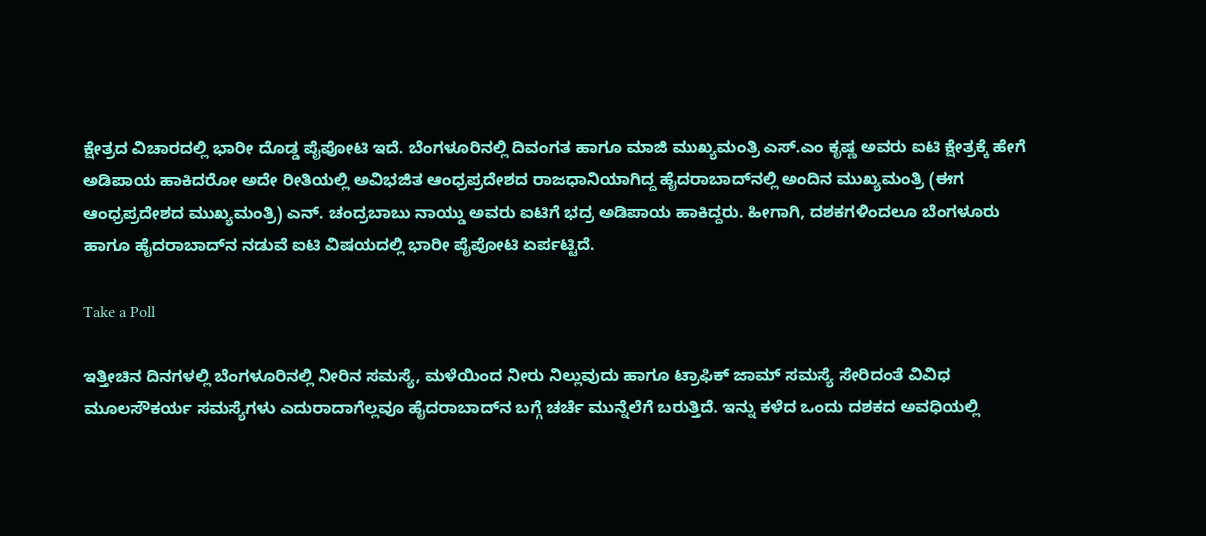ಕ್ಷೇತ್ರದ ವಿಚಾರದಲ್ಲಿ ಭಾರೀ ದೊಡ್ಡ ಪೈಪೋಟಿ ಇದೆ. ಬೆಂಗಳೂರಿನಲ್ಲಿ ದಿವಂಗತ ಹಾಗೂ ಮಾಜಿ ಮುಖ್ಯಮಂತ್ರಿ ಎಸ್‌.ಎಂ ಕೃಷ್ಣ ಅವರು ಐಟಿ ಕ್ಷೇತ್ರಕ್ಕೆ ಹೇಗೆ ಅಡಿಪಾಯ ಹಾಕಿದರೋ ಅದೇ ರೀತಿಯಲ್ಲಿ ಅವಿಭಜಿತ ಆಂಧ್ರಪ್ರದೇಶದ ರಾಜಧಾನಿಯಾಗಿದ್ದ ಹೈದರಾಬಾದ್‌ನಲ್ಲಿ ಅಂದಿನ ಮುಖ್ಯಮಂತ್ರಿ (ಈಗ ಆಂಧ್ರಪ್ರದೇಶದ ಮುಖ್ಯಮಂತ್ರಿ) ಎನ್. ಚಂದ್ರಬಾಬು ನಾಯ್ಡು ಅವರು ಐಟಿಗೆ ಭದ್ರ ಅಡಿಪಾಯ ಹಾಕಿದ್ದರು. ಹೀಗಾಗಿ, ದಶಕಗಳಿಂದಲೂ ಬೆಂಗಳೂರು ಹಾಗೂ ಹೈದರಾಬಾದ್‌ನ ನಡುವೆ ಐಟಿ ವಿಷಯದಲ್ಲಿ ಭಾರೀ ಪೈಪೋಟಿ ಏರ್ಪಟ್ಟಿದೆ.

Take a Poll

ಇತ್ತೀಚಿನ ದಿನಗಳಲ್ಲಿ ಬೆಂಗಳೂರಿನಲ್ಲಿ ನೀರಿನ ಸಮಸ್ಯೆ, ಮಳೆಯಿಂದ ನೀರು ನಿಲ್ಲುವುದು ಹಾಗೂ ಟ್ರಾಫಿಕ್‌ ಜಾಮ್‌ ಸಮಸ್ಯೆ ಸೇರಿದಂತೆ ವಿವಿಧ ಮೂಲಸೌಕರ್ಯ ಸಮಸ್ಯೆಗಳು ಎದುರಾದಾಗೆಲ್ಲವೂ ಹೈದರಾಬಾದ್‌ನ ಬಗ್ಗೆ ಚರ್ಚೆ ಮುನ್ನೆಲೆಗೆ ಬರುತ್ತಿದೆ. ಇನ್ನು ಕಳೆದ ಒಂದು ದಶಕದ ಅವಧಿಯಲ್ಲಿ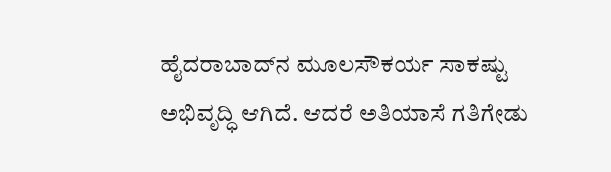ಹೈದರಾಬಾದ್‌ನ ಮೂಲಸೌಕರ್ಯ ಸಾಕಷ್ಟು ಅಭಿವೃದ್ಧಿ ಆಗಿದೆ. ಆದರೆ ಅತಿಯಾಸೆ ಗತಿಗೇಡು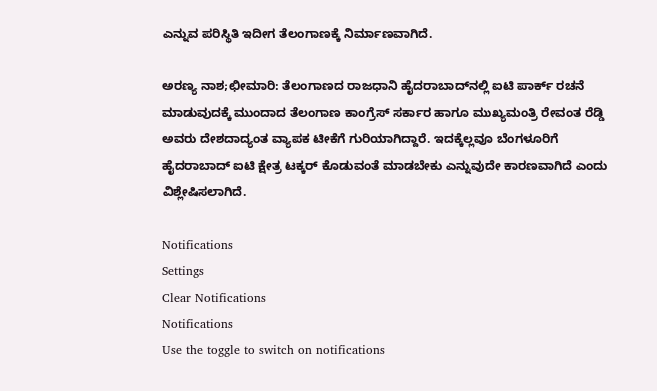ಎನ್ನುವ ಪರಿಸ್ಥಿತಿ ಇದೀಗ ತೆಲಂಗಾಣಕ್ಕೆ ನಿರ್ಮಾಣವಾಗಿದೆ.

ಅರಣ್ಯ ನಾಶ;ಛೀಮಾರಿ: ತೆಲಂಗಾಣದ ರಾಜಧಾನಿ ಹೈದರಾಬಾದ್‌ನಲ್ಲಿ ಐಟಿ ಪಾರ್ಕ್‌ ರಚನೆ ಮಾಡುವುದಕ್ಕೆ ಮುಂದಾದ ತೆಲಂಗಾಣ ಕಾಂಗ್ರೆಸ್‌ ಸರ್ಕಾರ ಹಾಗೂ ಮುಖ್ಯಮಂತ್ರಿ ರೇವಂತ ರೆಡ್ಡಿ ಅವರು ದೇಶದಾದ್ಯಂತ ವ್ಯಾಪಕ ಟೀಕೆಗೆ ಗುರಿಯಾಗಿದ್ದಾರೆ. ಇದಕ್ಕೆಲ್ಲವೂ ಬೆಂಗಳೂರಿಗೆ ಹೈದರಾಬಾದ್‌ ಐಟಿ ಕ್ಷೇತ್ರ ಟಕ್ಕರ್ ಕೊಡುವಂತೆ ಮಾಡಬೇಕು ಎನ್ನುವುದೇ ಕಾರಣವಾಗಿದೆ ಎಂದು ವಿಶ್ಲೇಷಿಸಲಾಗಿದೆ.

Notifications
Settings
Clear Notifications
Notifications
Use the toggle to switch on notifications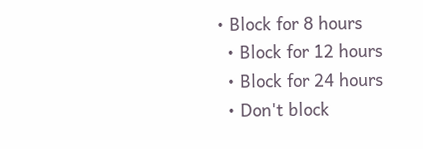• Block for 8 hours
  • Block for 12 hours
  • Block for 24 hours
  • Don't block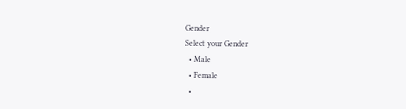Gender
Select your Gender
  • Male
  • Female
  •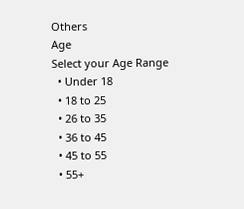Others
Age
Select your Age Range
  • Under 18
  • 18 to 25
  • 26 to 35
  • 36 to 45
  • 45 to 55
  • 55+